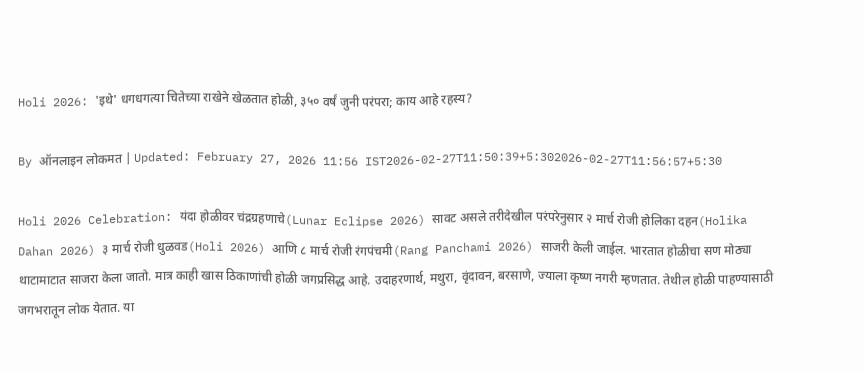Holi 2026: 'इथे' धगधगत्या चितेच्या राखेने खेळतात होळी, ३५० वर्षं जुनी परंपरा; काय आहे रहस्य?

By ऑनलाइन लोकमत | Updated: February 27, 2026 11:56 IST2026-02-27T11:50:39+5:302026-02-27T11:56:57+5:30

Holi 2026 Celebration: यंदा होळीवर चंद्रग्रहणाचे(Lunar Eclipse 2026) सावट असले तरीदेखील परंपरेनुसार २ मार्च रोजी होलिका दहन(Holika Dahan 2026) ३ मार्च रोजी धुळवड(Holi 2026) आणि ८ मार्च रोजी रंगपंचमी(Rang Panchami 2026) साजरी केली जाईल. भारतात होळीचा सण मोठ्या थाटामाटात साजरा केला जातो. मात्र काही खास ठिकाणांची होळी जगप्रसिद्ध आहे. उदाहरणार्थ, मथुरा, वृंदावन, बरसाणे, ज्याला कृष्ण नगरी म्हणतात. तेथील होळी पाहण्यासाठी जगभरातून लोक येतात. या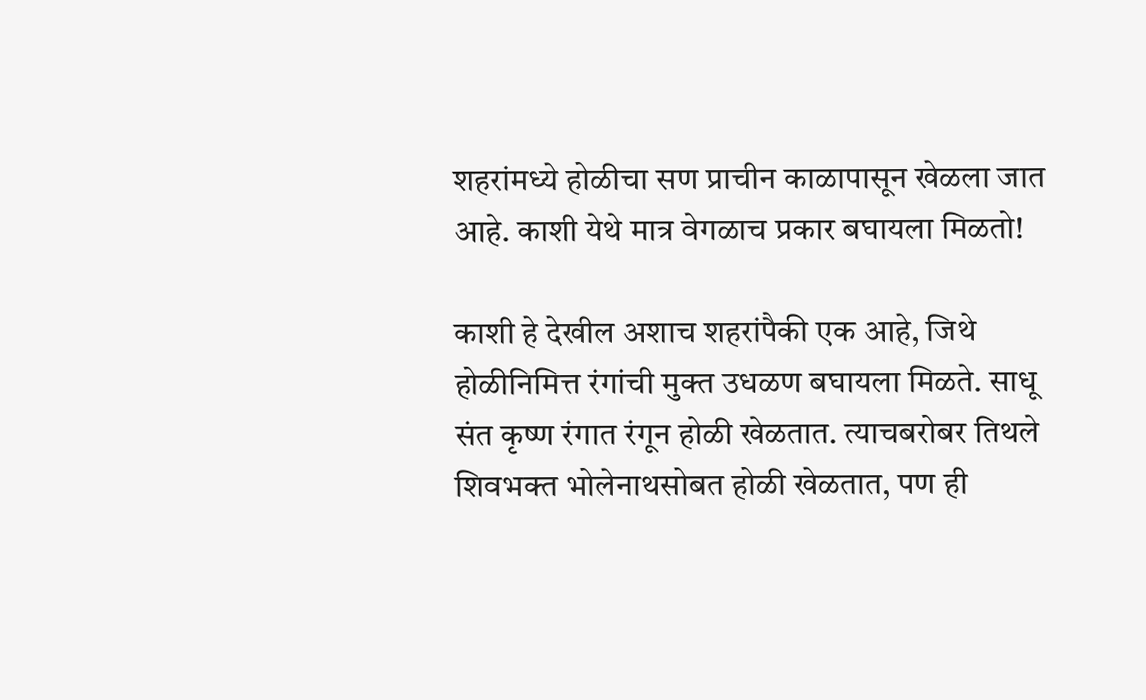शहरांमध्ये होळीचा सण प्राचीन काळापासून खेळला जात आहे. काशी येथे मात्र वेगळाच प्रकार बघायला मिळतो!

काशी हे देखील अशाच शहरांपैकी एक आहे, जिथे होळीनिमित्त रंगांची मुक्त उधळण बघायला मिळते. साधू संत कृष्ण रंगात रंगून होळी खेळतात. त्याचबरोबर तिथले शिवभक्त भोलेनाथसोबत होळी खेळतात, पण ही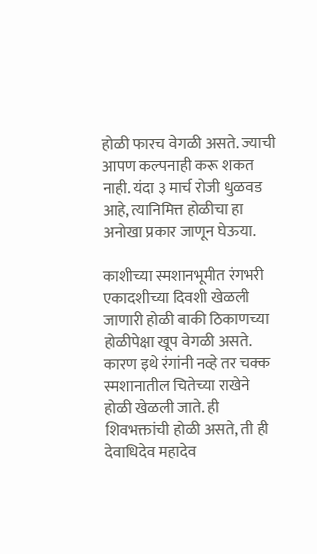होळी फारच वेगळी असते. ज्याची आपण कल्पनाही करू शकत नाही. यंदा ३ मार्च रोजी धुळवड आहे, त्यानिमित्त होळीचा हा अनोखा प्रकार जाणून घेऊया.

काशीच्या स्मशानभूमीत रंगभरी एकादशीच्या दिवशी खेळली जाणारी होळी बाकी ठिकाणच्या होळीपेक्षा खूप वेगळी असते. कारण इथे रंगांनी नव्हे तर चक्क स्मशानातील चितेच्या राखेने होळी खेळली जाते. ही शिवभक्तांची होळी असते, ती ही देवाधिदेव महादेव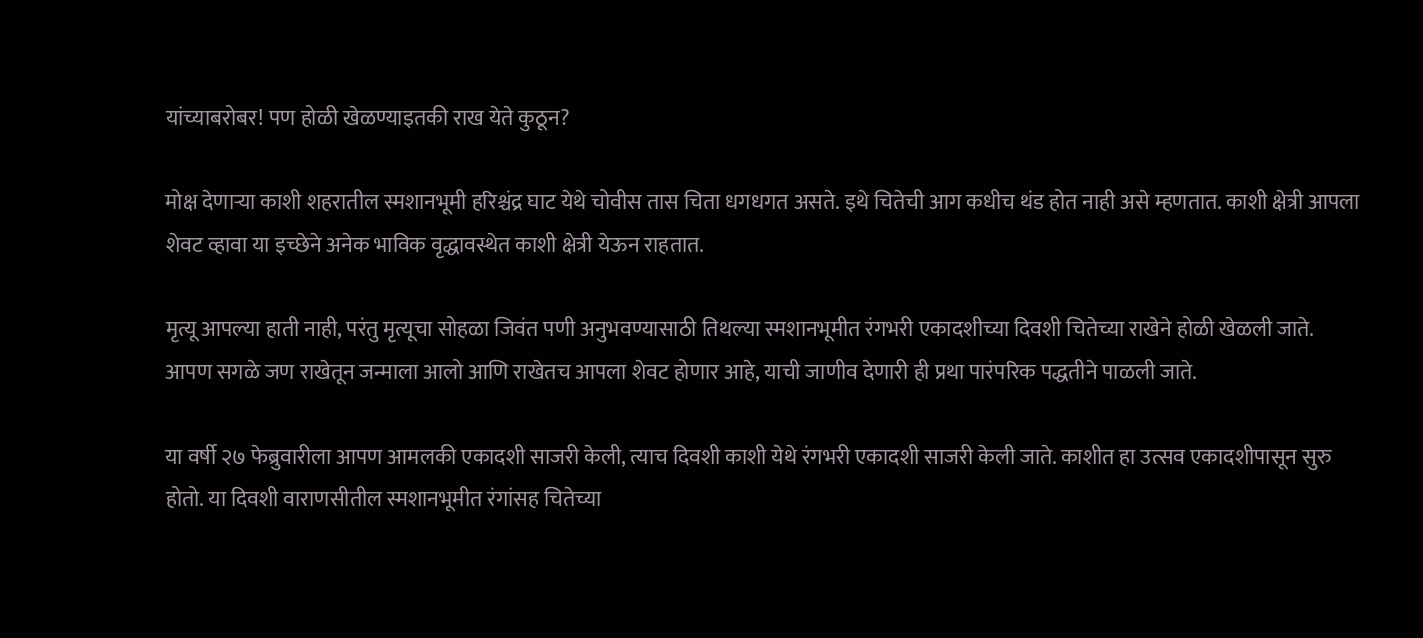यांच्याबरोबर! पण होळी खेळण्याइतकी राख येते कुठून?

मोक्ष देणाऱ्या काशी शहरातील स्मशानभूमी हरिश्चंद्र घाट येथे चोवीस तास चिता धगधगत असते. इथे चितेची आग कधीच थंड होत नाही असे म्हणतात. काशी क्षेत्री आपला शेवट व्हावा या इच्छेने अनेक भाविक वृद्धावस्थेत काशी क्षेत्री येऊन राहतात.

मृत्यू आपल्या हाती नाही, परंतु मृत्यूचा सोहळा जिवंत पणी अनुभवण्यासाठी तिथल्या स्मशानभूमीत रंगभरी एकादशीच्या दिवशी चितेच्या राखेने होळी खेळली जाते. आपण सगळे जण राखेतून जन्माला आलो आणि राखेतच आपला शेवट होणार आहे, याची जाणीव देणारी ही प्रथा पारंपरिक पद्धतीने पाळली जाते.

या वर्षी २७ फेब्रुवारीला आपण आमलकी एकादशी साजरी केली, त्याच दिवशी काशी येथे रंगभरी एकादशी साजरी केली जाते. काशीत हा उत्सव एकादशीपासून सुरु होतो. या दिवशी वाराणसीतील स्मशानभूमीत रंगांसह चितेच्या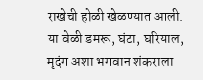राखेची होळी खेळण्यात आली. या वेळी डमरू, घंटा, घरियाल, मृदंग अशा भगवान शंकराला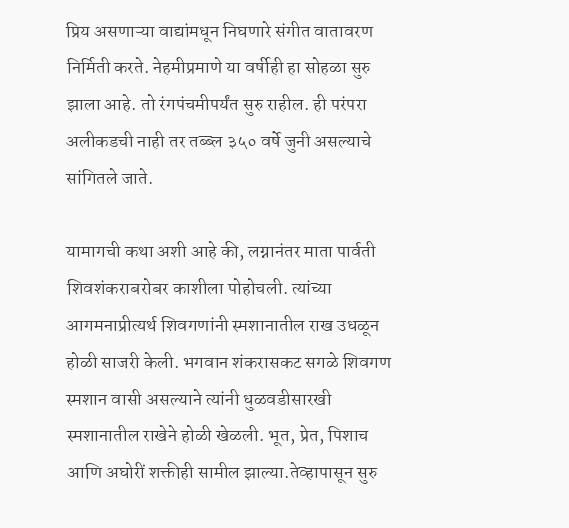प्रिय असणाऱ्या वाद्यांमधून निघणारे संगीत वातावरण निर्मिती करते. नेहमीप्रमाणे या वर्षीही हा सोहळा सुरु झाला आहे. तो रंगपंचमीपर्यंत सुरु राहील. ही परंपरा अलीकडची नाही तर तब्ब्ल ३५० वर्षे जुनी असल्याचे सांगितले जाते.

यामागची कथा अशी आहे की, लग्नानंतर माता पार्वती शिवशंकराबरोबर काशीला पोहोचली. त्यांच्या आगमनाप्रीत्यर्थ शिवगणांनी स्मशानातील राख उधळून होळी साजरी केली. भगवान शंकरासकट सगळे शिवगण स्मशान वासी असल्याने त्यांनी धुळवडीसारखी स्मशानातील राखेने होळी खेळली. भूत, प्रेत, पिशाच आणि अघोरीं शक्तीही सामील झाल्या.तेव्हापासून सुरु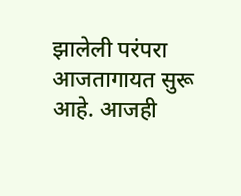झालेली परंपरा आजतागायत सुरू आहे. आजही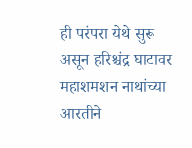ही परंपरा येथे सुरू असून हरिश्चंद्र घाटावर महाशमशन नाथांच्या आरतीने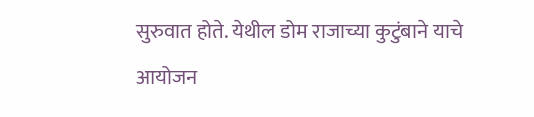सुरुवात होते. येथील डोम राजाच्या कुटुंबाने याचे आयोजन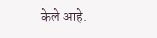केले आहे.